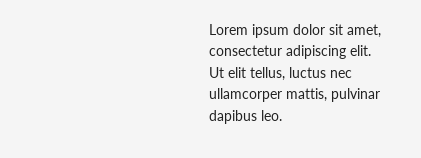Lorem ipsum dolor sit amet, consectetur adipiscing elit. Ut elit tellus, luctus nec ullamcorper mattis, pulvinar dapibus leo.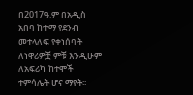በ2017ዓ.ም በአዲስ አበባ ከተማ የደንብ መተላለፍ የቀነሰባት ለነዋሪዎቿ ምቹ እንዲሁም ለአፍሪካ ከተሞች ተምሳሌት ሆና ማየት፡፡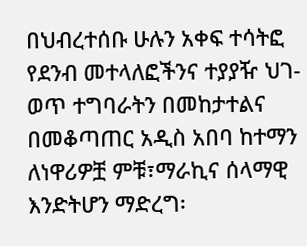በህብረተሰቡ ሁሉን አቀፍ ተሳትፎ የደንብ መተላለፎችንና ተያያዥ ህገ-ወጥ ተግባራትን በመከታተልና በመቆጣጠር አዲስ አበባ ከተማን ለነዋሪዎቿ ምቹ፣ማራኪና ሰላማዊ እንድትሆን ማድረግ፡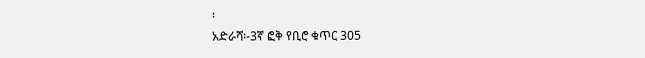፡
አድራሻ፡-3ኛ ፎቅ የቢሮ ቁጥር 305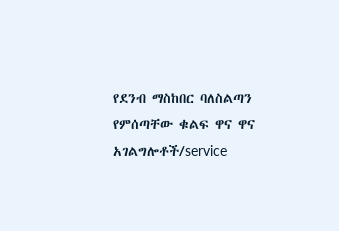የደንብ ማስከበር ባለስልጣን የምሰጣቸው ቁልፍ ዋና ዋና አገልግሎቶች/service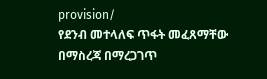provision/
የደንብ መተላለፍ ጥፋት መፈጸማቸው በማስረጃ በማረጋገጥ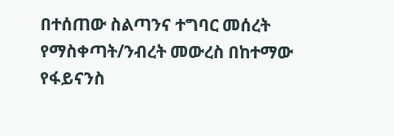በተሰጠው ስልጣንና ተግባር መሰረት የማስቀጣት/ንብረት መውረስ በከተማው የፋይናንስ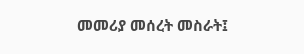መመሪያ መሰረት መስራት፤